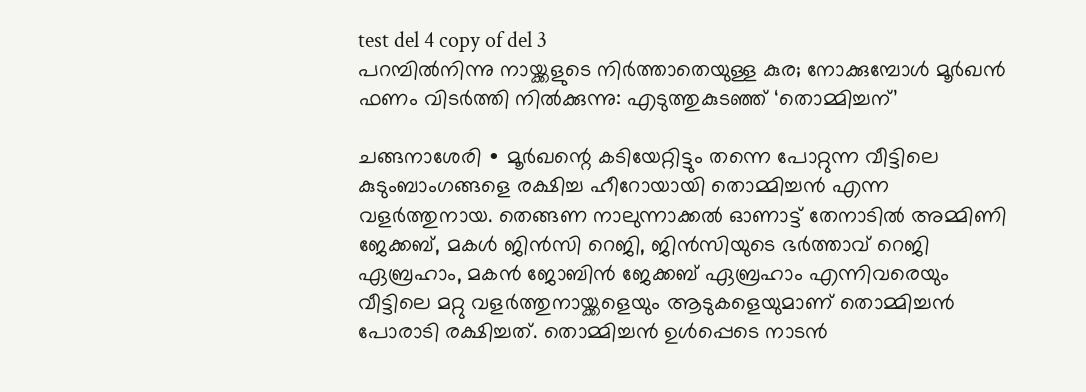test del 4 copy of del 3
പറമ്പിൽനിന്നു നായ്ക്കളുടെ നിർത്താതെയുള്ള കുര; നോക്കുമ്പോൾ മൂർഖൻ ഫണം വിടർത്തി നിൽക്കുന്നു: എടുത്തുകുടഞ്ഞ് ‘തൊമ്മിച്ചന്’

ചങ്ങനാശേരി ∙ മൂർഖന്റെ കടിയേറ്റിട്ടും തന്നെ പോറ്റുന്ന വീട്ടിലെ കുടുംബാംഗങ്ങളെ രക്ഷിച്ച ഹീറോയായി തൊമ്മിച്ചൻ എന്ന വളർത്തുനായ. തെങ്ങണ നാലുന്നാക്കൽ ഓണാട്ട് തേനാടിൽ അമ്മിണി ജേക്കബ്, മകൾ ജിൻസി റെജി, ജിൻസിയുടെ ഭർത്താവ് റെജി ഏബ്രഹാം, മകൻ ജോബിൻ ജേക്കബ് ഏബ്രഹാം എന്നിവരെയും വീട്ടിലെ മറ്റു വളർത്തുനായ്ക്കളെയും ആടുകളെയുമാണ് തൊമ്മിച്ചൻ പോരാടി രക്ഷിച്ചത്. തൊമ്മിച്ചൻ ഉൾപ്പെടെ നാടൻ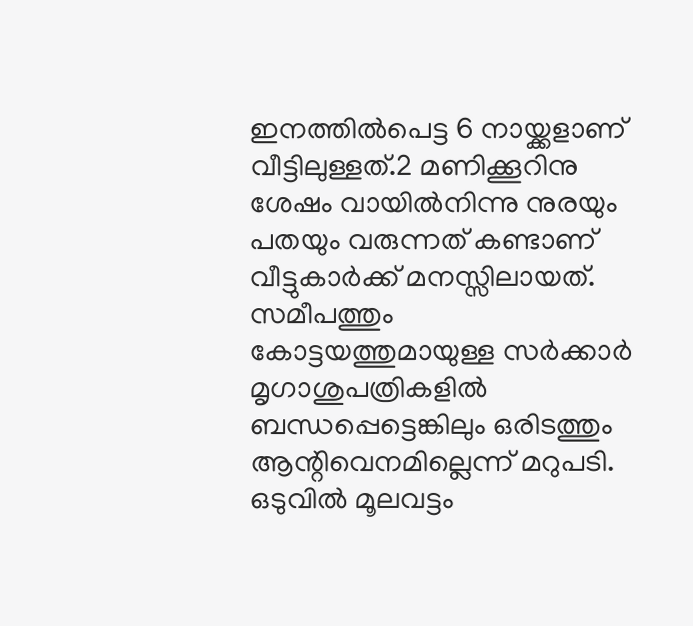ഇനത്തിൽപെട്ട 6 നായ്ക്കളാണ് വീട്ടിലുള്ളത്.2 മണിക്കൂറിനു ശേഷം വായിൽനിന്നു നുരയും പതയും വരുന്നത് കണ്ടാണ് വീട്ടുകാർക്ക് മനസ്സിലായത്. സമീപത്തും കോട്ടയത്തുമായുള്ള സർക്കാർ മൃഗാശുപത്രികളിൽ ബന്ധപ്പെട്ടെങ്കിലും ഒരിടത്തും ആന്റിവെനമില്ലെന്ന് മറുപടി. ഒടുവിൽ മൂലവട്ടം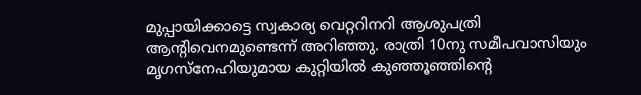മുപ്പായിക്കാട്ടെ സ്വകാര്യ വെറ്ററിനറി ആശുപത്രി ആന്റിവെനമുണ്ടെന്ന് അറിഞ്ഞു. രാത്രി 10നു സമീപവാസിയും മൃഗസ്നേഹിയുമായ കുറ്റിയിൽ കുഞ്ഞൂഞ്ഞിന്റെ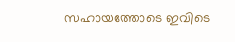സഹായത്തോടെ ഇവിടെ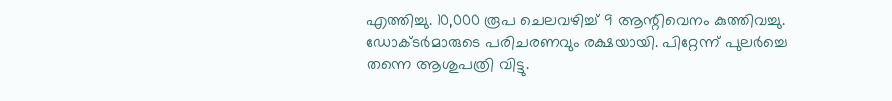എത്തിച്ചു. 10,000 രൂപ ചെലവഴിച്ച് 9 ആന്റിവെനം കുത്തിവച്ചു. ഡോക്ടർമാരുടെ പരിചരണവും രക്ഷയായി. പിറ്റേന്ന് പുലർച്ചെ തന്നെ ആശുപത്രി വിട്ടു.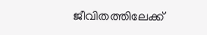ജീവിതത്തിലേക്ക്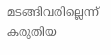മടങ്ങിവരില്ലെന്ന് കരുതിയ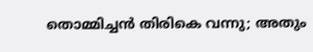തൊമ്മിച്ചൻ തിരികെ വന്നു; അതും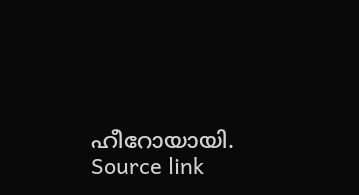ഹീറോയായി.
Source link